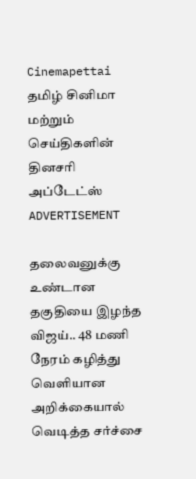Cinemapettai
தமிழ் சினிமா மற்றும் செய்திகளின் தினசரி அப்டேட்ஸ்
ADVERTISEMENT

தலைவனுக்கு உண்டான தகுதியை இழந்த விஜய்.. 48 மணி நேரம் கழித்து வெளியான அறிக்கையால் வெடித்த சர்ச்சை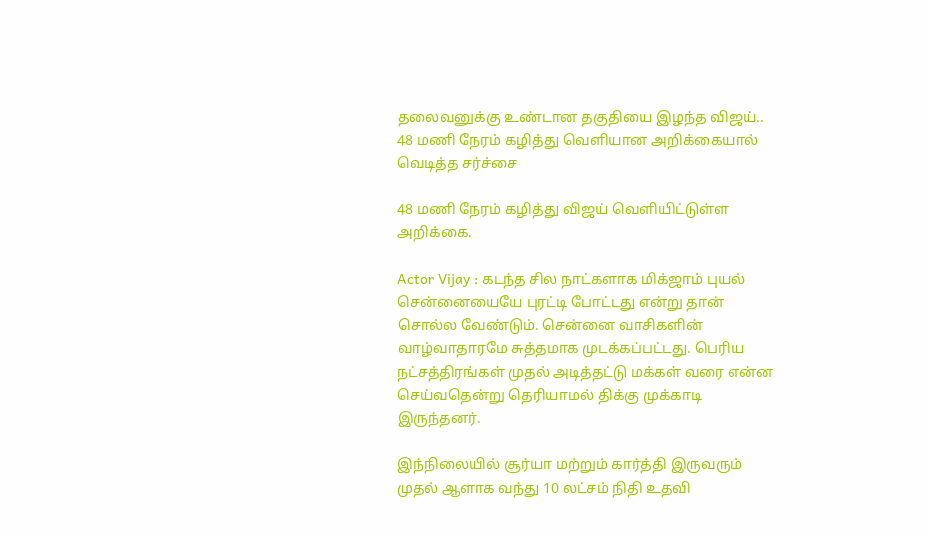தலைவனுக்கு உண்டான தகுதியை இழந்த விஜய்.. 48 மணி நேரம் கழித்து வெளியான அறிக்கையால் வெடித்த சர்ச்சை

48 மணி நேரம் கழித்து விஜய் வெளியிட்டுள்ள அறிக்கை.

Actor Vijay : கடந்த சில நாட்களாக மிக்ஜாம் புயல் சென்னையையே புரட்டி போட்டது என்று தான் சொல்ல வேண்டும். சென்னை வாசிகளின் வாழ்வாதாரமே சுத்தமாக முடக்கப்பட்டது. பெரிய நட்சத்திரங்கள் முதல் அடித்தட்டு மக்கள் வரை என்ன செய்வதென்று தெரியாமல் திக்கு முக்காடி இருந்தனர்.

இந்நிலையில் சூர்யா மற்றும் கார்த்தி இருவரும் முதல் ஆளாக வந்து 10 லட்சம் நிதி உதவி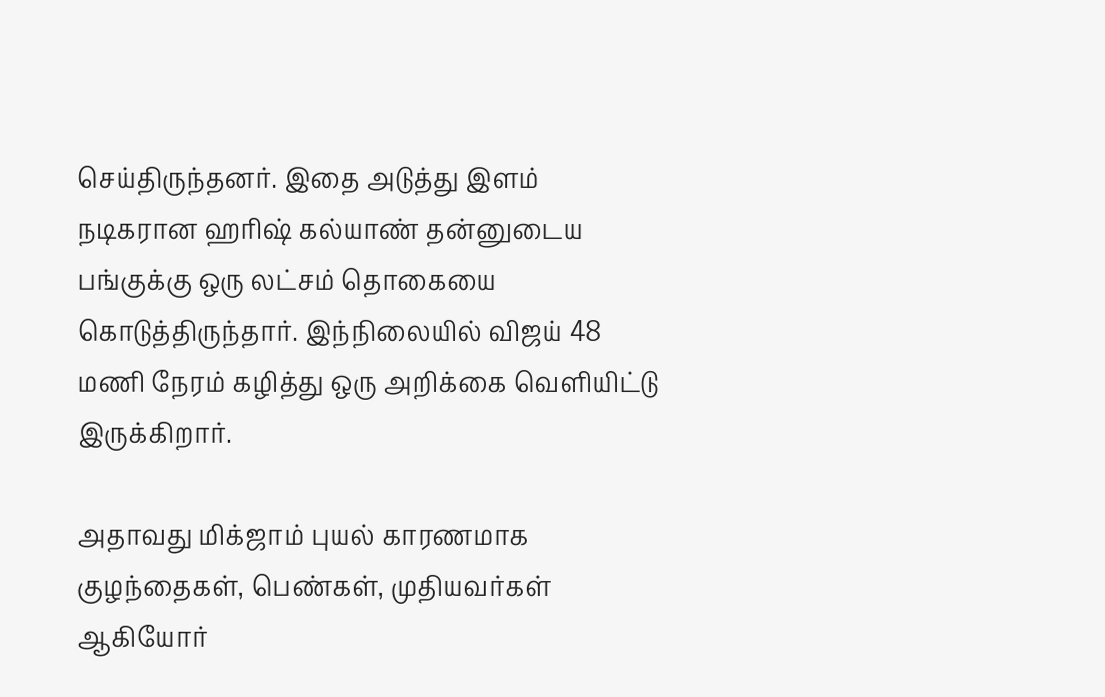செய்திருந்தனர். இதை அடுத்து இளம் நடிகரான ஹரிஷ் கல்யாண் தன்னுடைய பங்குக்கு ஒரு லட்சம் தொகையை கொடுத்திருந்தார். இந்நிலையில் விஜய் 48 மணி நேரம் கழித்து ஒரு அறிக்கை வெளியிட்டு இருக்கிறார்.

அதாவது மிக்ஜாம் புயல் காரணமாக குழந்தைகள், பெண்கள், முதியவர்கள் ஆகியோர்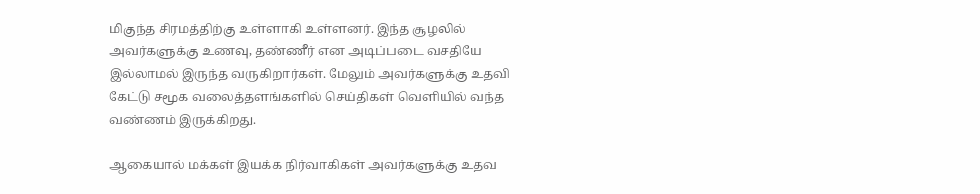மிகுந்த சிரமத்திற்கு உள்ளாகி உள்ளனர். இந்த சூழலில் அவர்களுக்கு உணவு, தண்ணீர் என அடிப்படை வசதியே இல்லாமல் இருந்த வருகிறார்கள். மேலும் அவர்களுக்கு உதவி கேட்டு சமூக வலைத்தளங்களில் செய்திகள் வெளியில் வந்த வண்ணம் இருக்கிறது.

ஆகையால் மக்கள் இயக்க நிர்வாகிகள் அவர்களுக்கு உதவ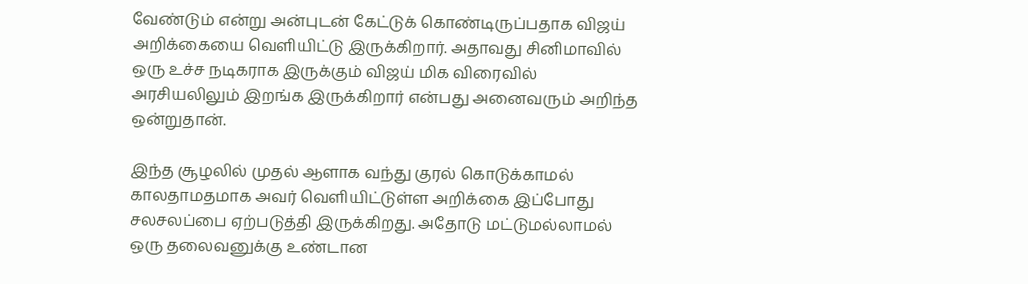வேண்டும் என்று அன்புடன் கேட்டுக் கொண்டிருப்பதாக விஜய் அறிக்கையை வெளியிட்டு இருக்கிறார். அதாவது சினிமாவில் ஒரு உச்ச நடிகராக இருக்கும் விஜய் மிக விரைவில் அரசியலிலும் இறங்க இருக்கிறார் என்பது அனைவரும் அறிந்த ஒன்றுதான்.

இந்த சூழலில் முதல் ஆளாக வந்து குரல் கொடுக்காமல் காலதாமதமாக அவர் வெளியிட்டுள்ள அறிக்கை இப்போது சலசலப்பை ஏற்படுத்தி இருக்கிறது. அதோடு மட்டுமல்லாமல் ஒரு தலைவனுக்கு உண்டான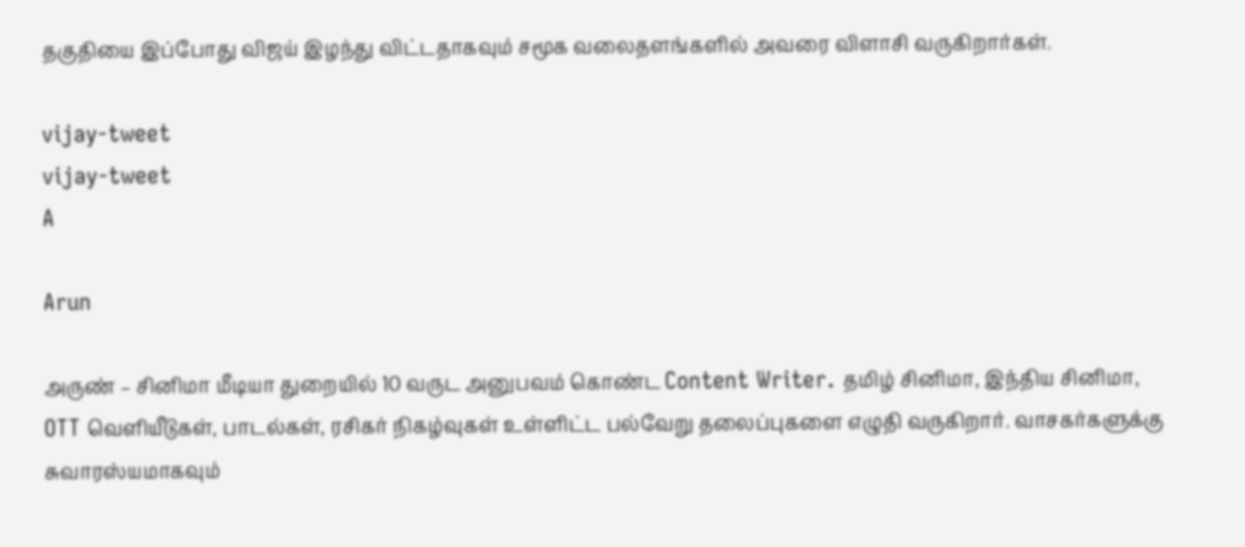தகுதியை இப்போது விஜய் இழந்து விட்டதாகவும் சமூக வலைதளங்களில் அவரை விளாசி வருகிறார்கள்.

vijay-tweet
vijay-tweet
A

Arun

அருண் – சினிமா மீடியா துறையில் 10 வருட அனுபவம் கொண்ட Content Writer. தமிழ் சினிமா, இந்திய சினிமா, OTT வெளியீடுகள், பாடல்கள், ரசிகர் நிகழ்வுகள் உள்ளிட்ட பல்வேறு தலைப்புகளை எழுதி வருகிறார். வாசகர்களுக்கு சுவாரஸ்யமாகவும்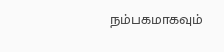நம்பகமாகவும்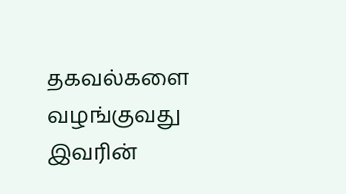தகவல்களை வழங்குவது இவரின்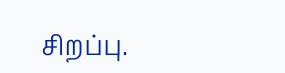சிறப்பு.